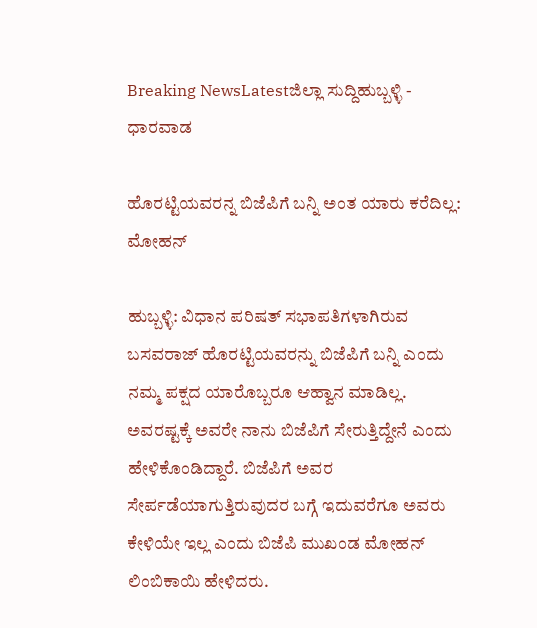Breaking NewsLatestಜಿಲ್ಲಾ ಸುದ್ದಿಹುಬ್ಬಳ್ಳಿ - ಧಾರವಾಡ

ಹೊರಟ್ಟಿಯವರನ್ನ ಬಿಜೆಪಿಗೆ ಬನ್ನಿ ಅಂತ ಯಾರು ಕರೆದಿಲ್ಲ: ಮೋಹನ್

ಹುಬ್ಬಳ್ಳಿ: ವಿಧಾನ ಪರಿಷತ್ ಸಭಾಪತಿಗಳಾಗಿರುವ ಬಸವರಾಜ್ ಹೊರಟ್ಟಿಯವರನ್ನು ಬಿಜೆಪಿಗೆ ಬನ್ನಿ ಎಂದು ನಮ್ಮ ಪಕ್ಷದ ಯಾರೊಬ್ಬರೂ ಆಹ್ವಾನ ಮಾಡಿಲ್ಲ. ಅವರಷ್ಟಕ್ಕೆ ಅವರೇ ನಾನು ಬಿಜೆಪಿಗೆ ಸೇರುತ್ತಿದ್ದೇನೆ ಎಂದು ಹೇಳಿಕೊಂಡಿದ್ದಾರೆ. ಬಿಜೆಪಿಗೆ ಅವರ ಸೇರ್ಪಡೆಯಾಗುತ್ತಿರುವುದರ ಬಗ್ಗೆ ಇದುವರೆಗೂ ಅವರು ಕೇಳಿಯೇ ಇಲ್ಲ ಎಂದು ಬಿಜೆಪಿ‌ ಮುಖಂಡ ಮೋಹನ್ ಲಿಂಬಿಕಾಯಿ ಹೇಳಿದರು.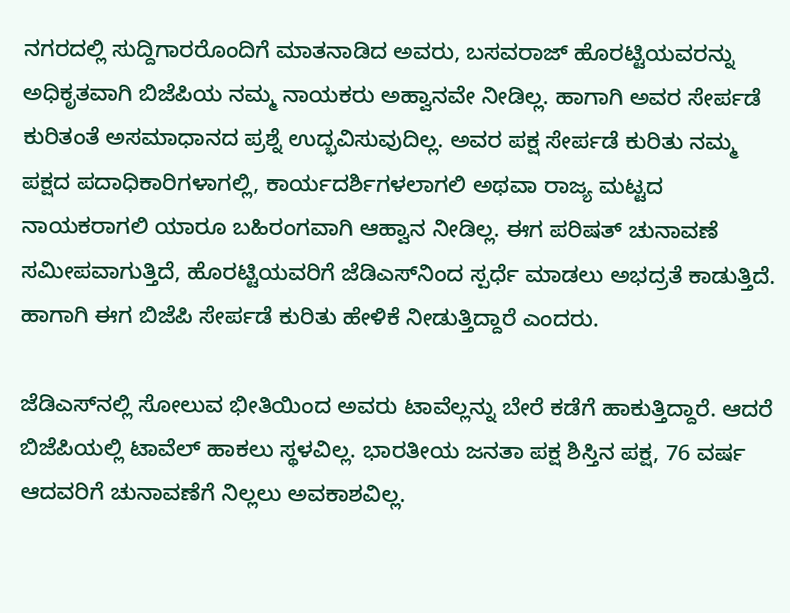ನಗರದಲ್ಲಿ ಸುದ್ದಿಗಾರರೊಂದಿಗೆ ಮಾತನಾಡಿದ ಅವರು, ಬಸವರಾಜ್ ಹೊರಟ್ಟಿಯವರನ್ನು ಅಧಿಕೃತವಾಗಿ ಬಿಜೆಪಿಯ ನಮ್ಮ ನಾಯಕರು ಅಹ್ವಾನವೇ ನೀಡಿಲ್ಲ. ಹಾಗಾಗಿ ಅವರ ಸೇರ್ಪಡೆ ಕುರಿತಂತೆ ಅಸಮಾಧಾನದ ಪ್ರಶ್ನೆ ಉದ್ಭವಿಸುವುದಿಲ್ಲ. ಅವರ ಪಕ್ಷ ಸೇರ್ಪಡೆ ಕುರಿತು ನಮ್ಮ ಪಕ್ಷದ ಪದಾಧಿಕಾರಿಗಳಾಗಲ್ಲಿ, ಕಾರ್ಯದರ್ಶಿಗಳಲಾಗಲಿ ಅಥವಾ ರಾಜ್ಯ ಮಟ್ಟದ ನಾಯಕರಾಗಲಿ ಯಾರೂ ಬಹಿರಂಗವಾಗಿ ಆಹ್ವಾನ ನೀಡಿಲ್ಲ. ಈಗ ಪರಿಷತ್ ಚುನಾವಣೆ ಸಮೀಪವಾಗುತ್ತಿದೆ, ಹೊರಟ್ಟಿಯವರಿಗೆ ಜೆಡಿಎಸ್‌ನಿಂದ ಸ್ಪರ್ಧೆ ಮಾಡಲು ಅಭದ್ರತೆ ಕಾಡುತ್ತಿದೆ. ಹಾಗಾಗಿ ಈಗ ಬಿಜೆಪಿ ಸೇರ್ಪಡೆ ಕುರಿತು ಹೇಳಿಕೆ ನೀಡುತ್ತಿದ್ದಾರೆ‌ ಎಂದರು.

ಜೆಡಿಎಸ್‌ನಲ್ಲಿ ಸೋಲುವ ಭೀತಿಯಿಂದ ಅವರು ಟಾವೆಲ್ಲನ್ನು ಬೇರೆ ಕಡೆಗೆ ಹಾಕುತ್ತಿದ್ದಾರೆ. ಆದರೆ ಬಿಜೆಪಿಯಲ್ಲಿ ಟಾವೆಲ್ ಹಾಕಲು ಸ್ಥಳವಿಲ್ಲ. ಭಾರತೀಯ ಜನತಾ ಪಕ್ಷ ಶಿಸ್ತಿನ ಪಕ್ಷ, 76 ವರ್ಷ ಆದವರಿಗೆ ಚುನಾವಣೆಗೆ ನಿಲ್ಲಲು ಅವಕಾಶವಿಲ್ಲ.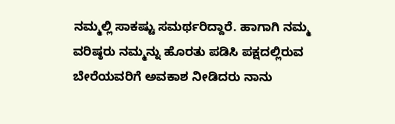ನಮ್ಮಲ್ಲಿ ಸಾಕಷ್ಟು ಸಮರ್ಥರಿದ್ದಾರೆ. ಹಾಗಾಗಿ ನಮ್ಮ ವರಿಷ್ಠರು ನಮ್ಮನ್ನು ಹೊರತು ಪಡಿಸಿ ಪಕ್ಷದಲ್ಲಿರುವ ಬೇರೆಯವರಿಗೆ ಅವಕಾಶ ನೀಡಿದರು ನಾನು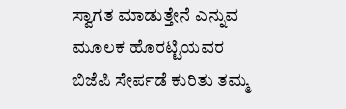ಸ್ವಾಗತ ಮಾಡುತ್ತೇನೆ ಎನ್ನುವ ಮೂಲಕ ಹೊರಟ್ಟಿಯವರ ಬಿಜೆಪಿ ಸೇರ್ಪಡೆ ಕುರಿತು ತಮ್ಮ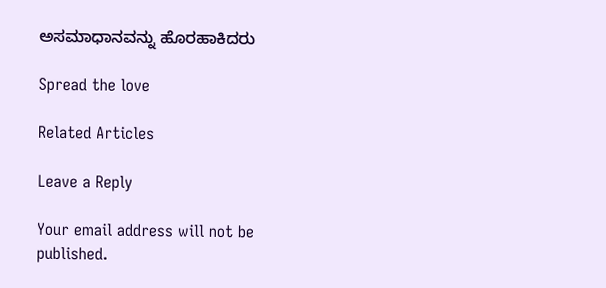ಅಸಮಾಧಾನವನ್ನು ಹೊರಹಾಕಿದರು

Spread the love

Related Articles

Leave a Reply

Your email address will not be published.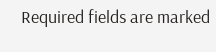Required fields are marked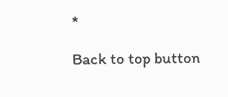*

Back to top button